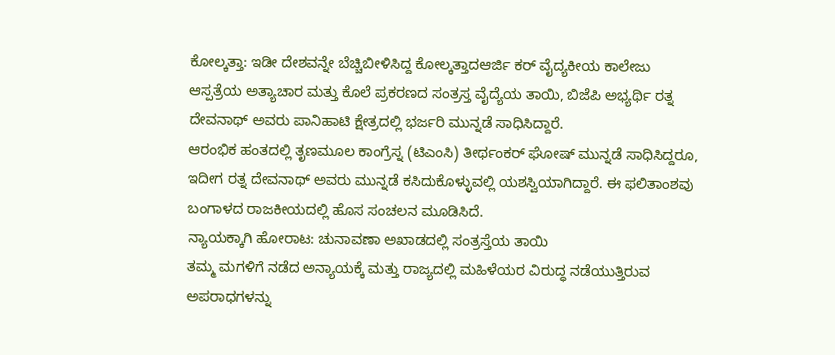ಕೋಲ್ಕತ್ತಾ: ಇಡೀ ದೇಶವನ್ನೇ ಬೆಚ್ಚಿಬೀಳಿಸಿದ್ದ ಕೋಲ್ಕತ್ತಾದಆರ್ಜಿ ಕರ್ ವೈದ್ಯಕೀಯ ಕಾಲೇಜು ಆಸ್ಪತ್ರೆಯ ಅತ್ಯಾಚಾರ ಮತ್ತು ಕೊಲೆ ಪ್ರಕರಣದ ಸಂತ್ರಸ್ತ ವೈದ್ಯೆಯ ತಾಯಿ, ಬಿಜೆಪಿ ಅಭ್ಯರ್ಥಿ ರತ್ನ ದೇವನಾಥ್ ಅವರು ಪಾನಿಹಾಟಿ ಕ್ಷೇತ್ರದಲ್ಲಿ ಭರ್ಜರಿ ಮುನ್ನಡೆ ಸಾಧಿಸಿದ್ದಾರೆ.
ಆರಂಭಿಕ ಹಂತದಲ್ಲಿ ತೃಣಮೂಲ ಕಾಂಗ್ರೆಸ್ನ (ಟಿಎಂಸಿ) ತೀರ್ಥಂಕರ್ ಘೋಷ್ ಮುನ್ನಡೆ ಸಾಧಿಸಿದ್ದರೂ, ಇದೀಗ ರತ್ನ ದೇವನಾಥ್ ಅವರು ಮುನ್ನಡೆ ಕಸಿದುಕೊಳ್ಳುವಲ್ಲಿ ಯಶಸ್ವಿಯಾಗಿದ್ದಾರೆ. ಈ ಫಲಿತಾಂಶವು ಬಂಗಾಳದ ರಾಜಕೀಯದಲ್ಲಿ ಹೊಸ ಸಂಚಲನ ಮೂಡಿಸಿದೆ.
ನ್ಯಾಯಕ್ಕಾಗಿ ಹೋರಾಟ: ಚುನಾವಣಾ ಅಖಾಡದಲ್ಲಿ ಸಂತ್ರಸ್ತೆಯ ತಾಯಿ
ತಮ್ಮ ಮಗಳಿಗೆ ನಡೆದ ಅನ್ಯಾಯಕ್ಕೆ ಮತ್ತು ರಾಜ್ಯದಲ್ಲಿ ಮಹಿಳೆಯರ ವಿರುದ್ಧ ನಡೆಯುತ್ತಿರುವ ಅಪರಾಧಗಳನ್ನು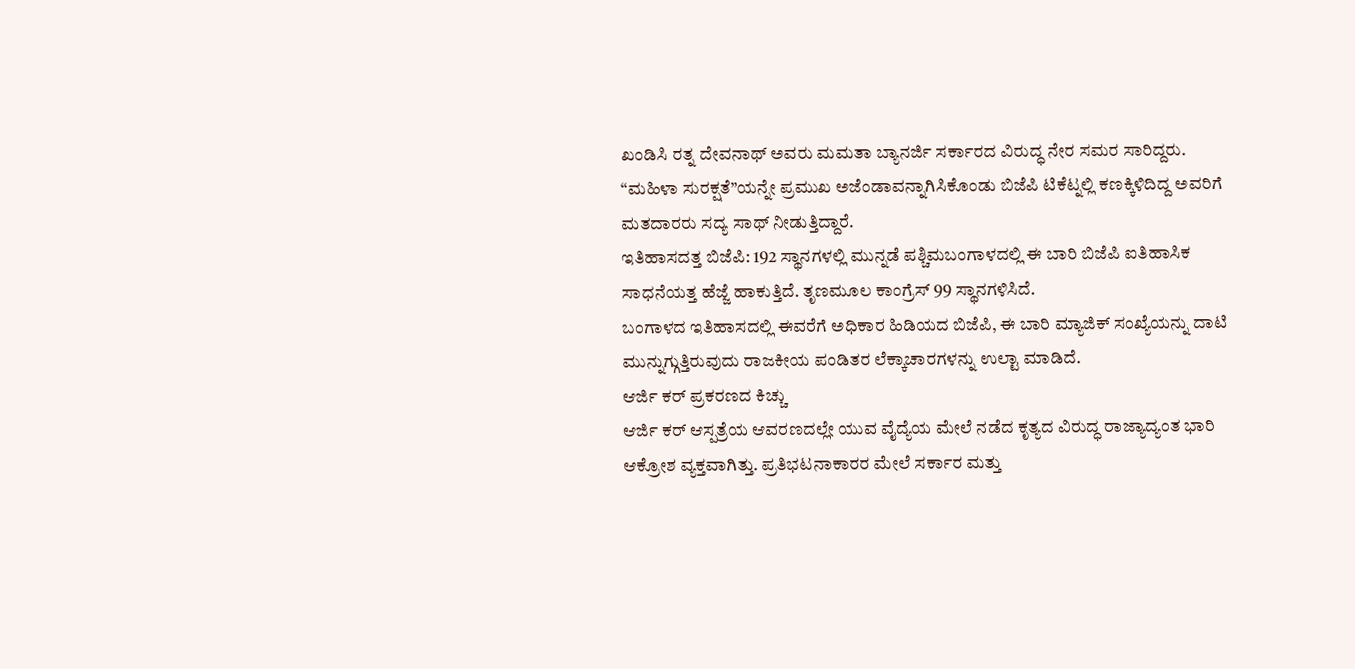ಖಂಡಿಸಿ ರತ್ನ ದೇವನಾಥ್ ಅವರು ಮಮತಾ ಬ್ಯಾನರ್ಜಿ ಸರ್ಕಾರದ ವಿರುದ್ಧ ನೇರ ಸಮರ ಸಾರಿದ್ದರು. “ಮಹಿಳಾ ಸುರಕ್ಷತೆ”ಯನ್ನೇ ಪ್ರಮುಖ ಅಜೆಂಡಾವನ್ನಾಗಿಸಿಕೊಂಡು ಬಿಜೆಪಿ ಟಿಕೆಟ್ನಲ್ಲಿ ಕಣಕ್ಕಿಳಿದಿದ್ದ ಅವರಿಗೆ ಮತದಾರರು ಸದ್ಯ ಸಾಥ್ ನೀಡುತ್ತಿದ್ದಾರೆ.
ಇತಿಹಾಸದತ್ತ ಬಿಜೆಪಿ: 192 ಸ್ಥಾನಗಳಲ್ಲಿ ಮುನ್ನಡೆ ಪಶ್ಚಿಮಬಂಗಾಳದಲ್ಲಿ ಈ ಬಾರಿ ಬಿಜೆಪಿ ಐತಿಹಾಸಿಕ ಸಾಧನೆಯತ್ತ ಹೆಜ್ಜೆ ಹಾಕುತ್ತಿದೆ. ತೃಣಮೂಲ ಕಾಂಗ್ರೆಸ್ 99 ಸ್ಥಾನಗಳಿಸಿದೆ.
ಬಂಗಾಳದ ಇತಿಹಾಸದಲ್ಲಿ ಈವರೆಗೆ ಅಧಿಕಾರ ಹಿಡಿಯದ ಬಿಜೆಪಿ, ಈ ಬಾರಿ ಮ್ಯಾಜಿಕ್ ಸಂಖ್ಯೆಯನ್ನು ದಾಟಿ ಮುನ್ನುಗ್ಗುತ್ತಿರುವುದು ರಾಜಕೀಯ ಪಂಡಿತರ ಲೆಕ್ಕಾಚಾರಗಳನ್ನು ಉಲ್ಟಾ ಮಾಡಿದೆ.
ಆರ್ಜಿ ಕರ್ ಪ್ರಕರಣದ ಕಿಚ್ಚು
ಆರ್ಜಿ ಕರ್ ಆಸ್ಪತ್ರೆಯ ಆವರಣದಲ್ಲೇ ಯುವ ವೈದ್ಯೆಯ ಮೇಲೆ ನಡೆದ ಕೃತ್ಯದ ವಿರುದ್ಧ ರಾಜ್ಯಾದ್ಯಂತ ಭಾರಿ ಆಕ್ರೋಶ ವ್ಯಕ್ತವಾಗಿತ್ತು. ಪ್ರತಿಭಟನಾಕಾರರ ಮೇಲೆ ಸರ್ಕಾರ ಮತ್ತು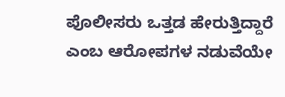ಪೊಲೀಸರು ಒತ್ತಡ ಹೇರುತ್ತಿದ್ದಾರೆ ಎಂಬ ಆರೋಪಗಳ ನಡುವೆಯೇ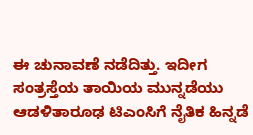ಈ ಚುನಾವಣೆ ನಡೆದಿತ್ತು. ಇದೀಗ ಸಂತ್ರಸ್ತೆಯ ತಾಯಿಯ ಮುನ್ನಡೆಯು ಆಡಳಿತಾರೂಢ ಟಿಎಂಸಿಗೆ ನೈತಿಕ ಹಿನ್ನಡೆ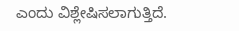ಎಂದು ವಿಶ್ಲೇಷಿಸಲಾಗುತ್ತಿದೆ.